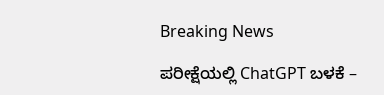Breaking News

ಪರೀಕ್ಷೆಯಲ್ಲಿ ChatGPT ಬಳಕೆ –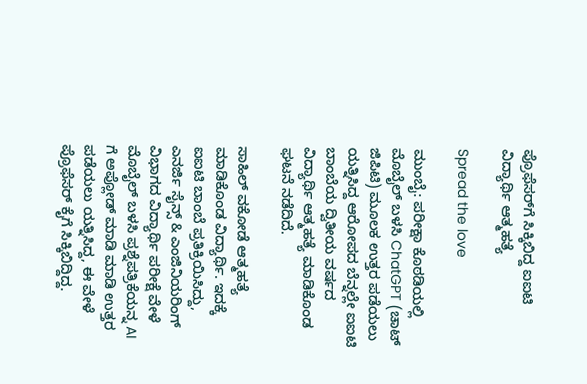ಪ್ರೊಫೆಸರ್‌ಗೆ ಸಿಕ್ಕಿಬಿದ್ದ ಐಐಟಿ ವಿದ್ಯಾರ್ಥಿ ಆತ್ಮಹತ್ಯೆ

Spread the love

ಮುಂಬೈ: ಪರೀಕ್ಷಾ ಕೊಠಡಿಯಲ್ಲಿ ಮೊಬೈಲ್‌ ಬಳಸಿ ChatGPT (ಚಾಟ್‌ ಜಿಪಿಟಿ) ಮೂಲಕ ಉತ್ತರ ಪಡೆಯಲು ಯತ್ನಿಸಿದ್ದ ಆರೋಪದ ಬೆನ್ನಲ್ಲೇ ಐಐಟಿ ಬಾಂಬೆಯ ದ್ವಿತೀಯ ವರ್ಷದ ವಿದ್ಯಾರ್ಥಿ ಆತ್ಮಹತ್ಯೆ ಮಾಡಿಕೊಂಡ ಘಟನೆ ನಡೆದಿದೆ.

ಸಾಹಿಲ್ ವಕೋಡೆ ಆತ್ಮಹತ್ಯೆ ಮಾಡಿಕೊಂಡ ವಿದ್ಯಾರ್ಥಿ. ಇದಕ್ಕೆ ಐಐಟಿ ಬಾಂಬೆ ಪ್ರತಿಕ್ರಿಯಿಸಿದ್ದು, ಎನರ್ಜಿ ಸೈನ್ಸ್‌ & ಎಂಜಿನಿಯರಿಂಗ್‌  ವಿಭಾಗದ ವಿದ್ಯಾರ್ಥಿ ಪರೀಕ್ಷೆ ವೇಳೆ ಮೊಬೈಲ್‌ ಬಳಸಿ ಪ್ರಶ್ನೆಪತ್ರಿಕೆಯನ್ನ AI ಗೆ ಅಪ್ಲೋಡ್‌ ಮಾಡಿ ಮಾಡಿ ಉತ್ತರ ಪಡೆಯಲು ಯತ್ನಿಸಿದ್ದ, ಈ ವೇಳೆ ಪ್ರೊಫೆಸರ್‌ ಕೈಗೆ ಸಿಕ್ಕಿಬಿದ್ದಿದ್ದ.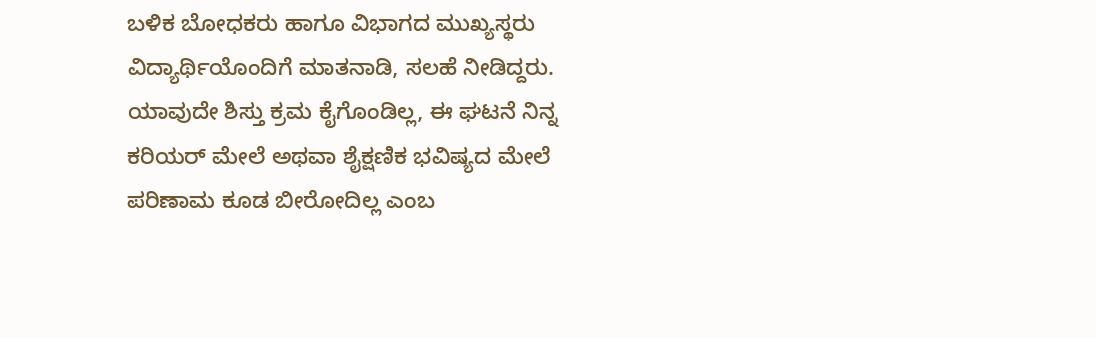ಬಳಿಕ ಬೋಧಕರು ಹಾಗೂ ವಿಭಾಗದ ಮುಖ್ಯಸ್ಥರು ವಿದ್ಯಾರ್ಥಿಯೊಂದಿಗೆ ಮಾತನಾಡಿ, ಸಲಹೆ ನೀಡಿದ್ದರು. ಯಾವುದೇ ಶಿಸ್ತು ಕ್ರಮ ಕೈಗೊಂಡಿಲ್ಲ, ಈ ಘಟನೆ ನಿನ್ನ ಕರಿಯರ್‌ ಮೇಲೆ ಅಥವಾ ಶೈಕ್ಷಣಿಕ ಭವಿಷ್ಯದ ಮೇಲೆ ಪರಿಣಾಮ ಕೂಡ ಬೀರೋದಿಲ್ಲ ಎಂಬ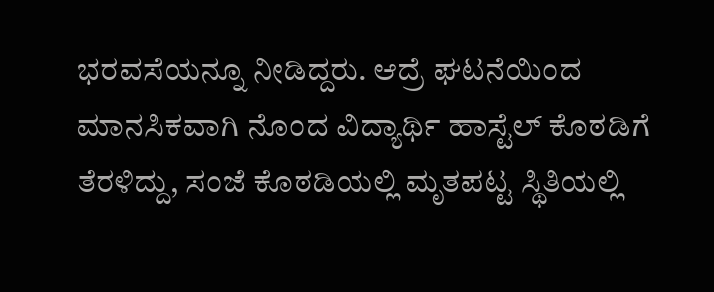ಭರವಸೆಯನ್ನೂ ನೀಡಿದ್ದರು. ಆದ್ರೆ ಘಟನೆಯಿಂದ ಮಾನಸಿಕವಾಗಿ ನೊಂದ ವಿದ್ಯಾರ್ಥಿ ಹಾಸ್ಟೆಲ್‌ ಕೊಠಡಿಗೆ ತೆರಳಿದ್ದು, ಸಂಜೆ ಕೊಠಡಿಯಲ್ಲಿ ಮೃತಪಟ್ಟ ಸ್ಥಿತಿಯಲ್ಲಿ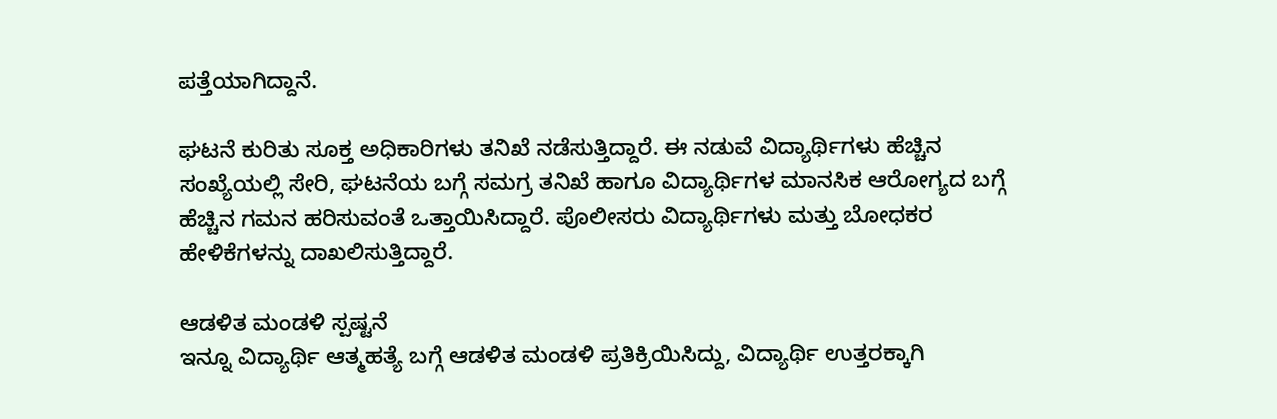ಪತ್ತೆಯಾಗಿದ್ದಾನೆ.

ಘಟನೆ ಕುರಿತು ಸೂಕ್ತ ಅಧಿಕಾರಿಗಳು ತನಿಖೆ ನಡೆಸುತ್ತಿದ್ದಾರೆ. ಈ ನಡುವೆ ವಿದ್ಯಾರ್ಥಿಗಳು ಹೆಚ್ಚಿನ ಸಂಖ್ಯೆಯಲ್ಲಿ ಸೇರಿ, ಘಟನೆಯ ಬಗ್ಗೆ ಸಮಗ್ರ ತನಿಖೆ ಹಾಗೂ ವಿದ್ಯಾರ್ಥಿಗಳ ಮಾನಸಿಕ ಆರೋಗ್ಯದ ಬಗ್ಗೆ ಹೆಚ್ಚಿನ ಗಮನ ಹರಿಸುವಂತೆ ಒತ್ತಾಯಿಸಿದ್ದಾರೆ. ಪೊಲೀಸರು ವಿದ್ಯಾರ್ಥಿಗಳು ಮತ್ತು ಬೋಧಕರ ಹೇಳಿಕೆಗಳನ್ನು ದಾಖಲಿಸುತ್ತಿದ್ದಾರೆ.

ಆಡಳಿತ ಮಂಡಳಿ ಸ್ಪಷ್ಟನೆ
ಇನ್ನೂ ವಿದ್ಯಾರ್ಥಿ ಆತ್ಮಹತ್ಯೆ ಬಗ್ಗೆ ಆಡಳಿತ ಮಂಡಳಿ ಪ್ರತಿಕ್ರಿಯಿಸಿದ್ದು, ವಿದ್ಯಾರ್ಥಿ ಉತ್ತರಕ್ಕಾಗಿ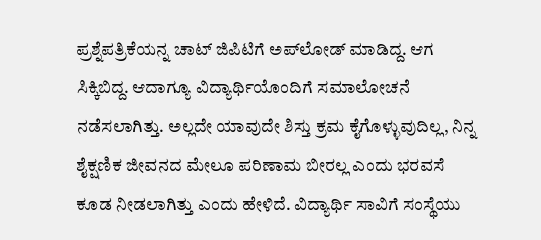ಪ್ರಶ್ನೆಪತ್ರಿಕೆಯನ್ನ ಚಾಟ್‌ ಜಿಪಿಟಿಗೆ ಅಪ್‌ಲೋಡ್‌ ಮಾಡಿದ್ದ. ಆಗ ಸಿಕ್ಕಿಬಿದ್ದ. ಆದಾಗ್ಯೂ ವಿದ್ಯಾರ್ಥಿಯೊಂದಿಗೆ ಸಮಾಲೋಚನೆ ನಡೆಸಲಾಗಿತ್ತು. ಅಲ್ಲದೇ ಯಾವುದೇ ಶಿಸ್ತು ಕ್ರಮ ಕೈಗೊಳ್ಳುವುದಿಲ್ಲ, ನಿನ್ನ ಶೈಕ್ಷಣಿಕ ಜೀವನದ ಮೇಲೂ ಪರಿಣಾಮ ಬೀರಲ್ಲ ಎಂದು ಭರವಸೆ ಕೂಡ ನೀಡಲಾಗಿತ್ತು ಎಂದು ಹೇಳಿದೆ. ವಿದ್ಯಾರ್ಥಿ ಸಾವಿಗೆ ಸಂಸ್ಥೆಯು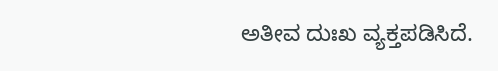ಅತೀವ ದುಃಖ ವ್ಯಕ್ತಪಡಿಸಿದೆ.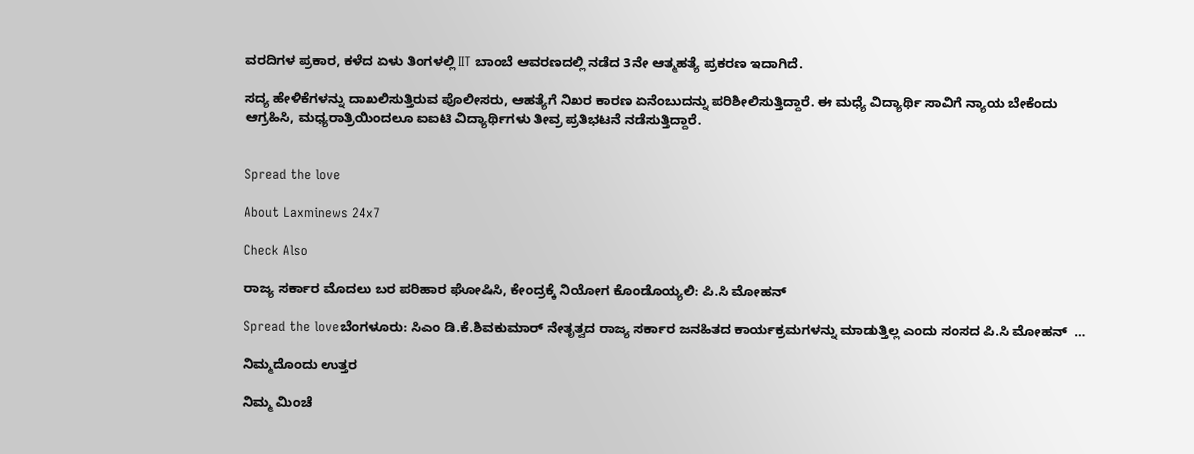ವರದಿಗಳ ಪ್ರಕಾರ, ಕಳೆದ ಏಳು ತಿಂಗಳಲ್ಲಿ IIT ಬಾಂಬೆ ಆವರಣದಲ್ಲಿ ನಡೆದ 3ನೇ ಆತ್ಮಹತ್ಯೆ ಪ್ರಕರಣ ಇದಾಗಿದೆ.

ಸದ್ಯ ಹೇಳಿಕೆಗಳನ್ನು ದಾಖಲಿಸುತ್ತಿರುವ ಪೊಲೀಸರು, ಆಹತ್ಯೆಗೆ ನಿಖರ ಕಾರಣ ಏನೆಂಬುದನ್ನು ಪರಿಶೀಲಿಸುತ್ತಿದ್ದಾರೆ. ಈ ಮಧ್ಯೆ ವಿದ್ಯಾರ್ಥಿ ಸಾವಿಗೆ ನ್ಯಾಯ ಬೇಕೆಂದು ಆಗ್ರಹಿಸಿ, ಮಧ್ಯರಾತ್ರಿಯಿಂದಲೂ ಐಐಟಿ ವಿದ್ಯಾರ್ಥಿಗಳು ತೀವ್ರ ಪ್ರತಿಭಟನೆ ನಡೆಸುತ್ತಿದ್ದಾರೆ.


Spread the love

About Laxminews 24x7

Check Also

ರಾಜ್ಯ ಸರ್ಕಾರ ಮೊದಲು ಬರ ಪರಿಹಾರ ಘೋಷಿಸಿ, ಕೇಂದ್ರಕ್ಕೆ ನಿಯೋಗ ಕೊಂಡೊಯ್ಯಲಿ: ಪಿ.ಸಿ ಮೋಹನ್

Spread the loveಬೆಂಗಳೂರು: ಸಿಎಂ ಡಿ.ಕೆ.ಶಿವಕುಮಾರ್ ನೇತೃತ್ವದ ರಾಜ್ಯ ಸರ್ಕಾರ ಜನಹಿತದ ಕಾರ್ಯಕ್ರಮಗಳನ್ನು ಮಾಡುತ್ತಿಲ್ಲ ಎಂದು ಸಂಸದ ಪಿ.ಸಿ ಮೋಹನ್  …

ನಿಮ್ಮದೊಂದು ಉತ್ತರ

ನಿಮ್ಮ ಮಿಂಚೆ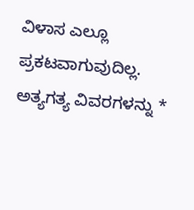ವಿಳಾಸ ಎಲ್ಲೂ ಪ್ರಕಟವಾಗುವುದಿಲ್ಲ. ಅತ್ಯಗತ್ಯ ವಿವರಗಳನ್ನು *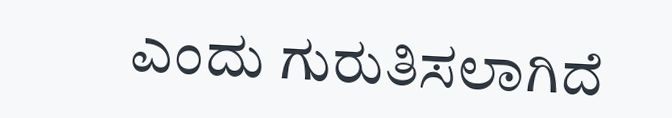ಎಂದು ಗುರುತಿಸಲಾಗಿದೆ